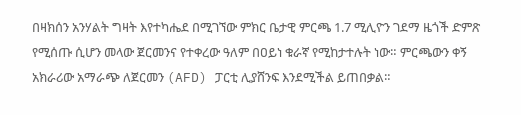በዛክሰን አንሃልት ግዛት እየተካሔደ በሚገኘው ምክር ቤታዊ ምርጫ 1.7 ሚሊዮን ገደማ ዜጎች ድምጽ የሚሰጡ ሲሆን መላው ጀርመንና የተቀረው ዓለም በዐይነ ቁራኛ የሚከታተሉት ነው። ምርጫውን ቀኝ አክራሪው አማራጭ ለጀርመን (AFD) ፓርቲ ሊያሸንፍ እንደሚችል ይጠበቃል።